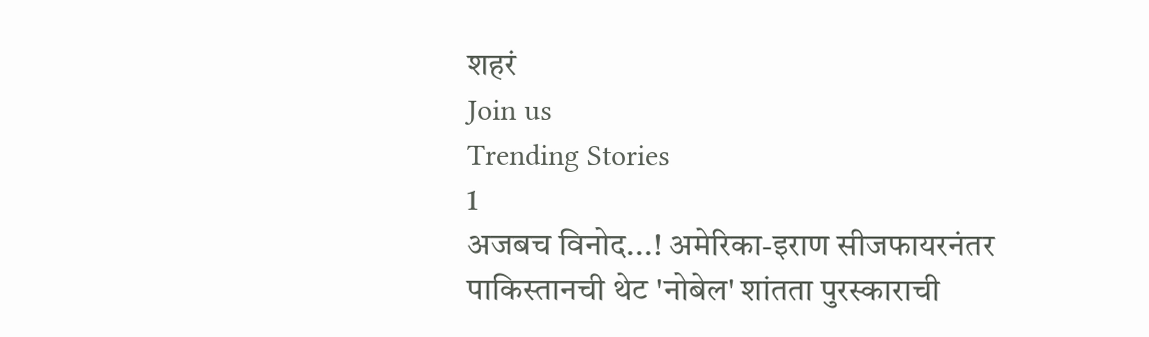शहरं
Join us
Trending Stories
1
अजबच विनोद...! अमेरिका-इराण सीजफायरनंतर पाकिस्तानची थेट 'नोबेल' शांतता पुरस्काराची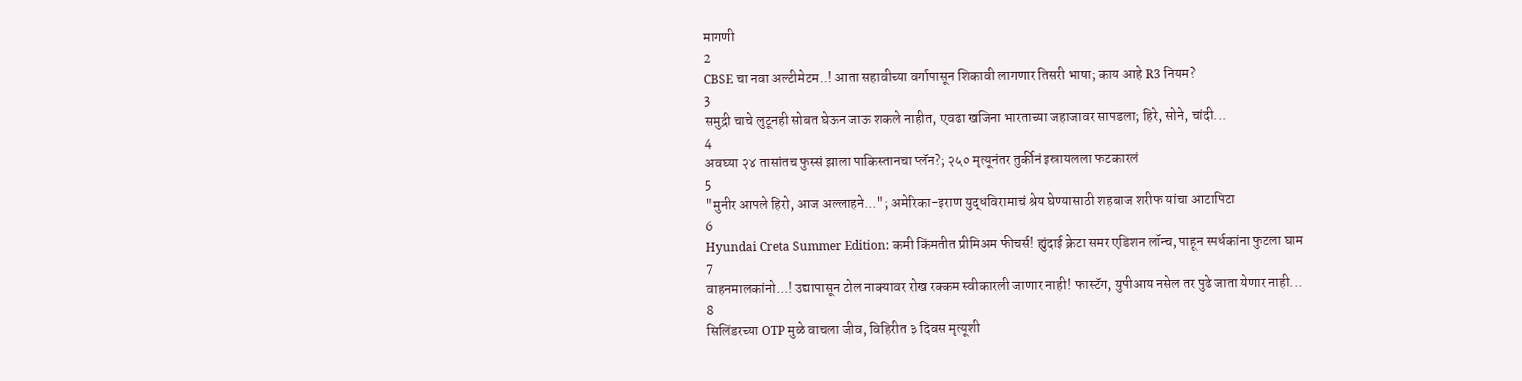मागणी
2
CBSE चा नवा अल्टीमेटम..! आता सहावीच्या वर्गापासून शिकावी लागणार तिसरी भाषा; काय आहे R3 नियम?
3
समुद्री चाचे लुटूनही सोबत घेऊन जाऊ शकले नाहीत, एवढा खजिना भारताच्या जहाजावर सापडला; हिरे, सोने, चांदी...
4
अवघ्या २४ तासांतच फुस्सं झाला पाकिस्तानचा प्लॅन?; २५० मृत्यूनंतर तुर्कीनं इस्रायलला फटकारलं
5
"मुनीर आपले हिरो, आज अल्लाहने..."; अमेरिका-इराण युद्धविरामाचं श्रेय घेण्यासाठी शहबाज शरीफ यांचा आटापिटा
6
Hyundai Creta Summer Edition: कमी किंमतीत प्रीमिअम फीचर्स! ह्युंदाई क्रेटा समर एडिशन लॉन्च, पाहून स्पर्धकांना फुटला घाम
7
वाहनमालकांनो...! उद्यापासून टोल नाक्यावर रोख रक्कम स्वीकारली जाणार नाही! फास्टॅग, युपीआय नसेल तर पुढे जाता येणार नाही...
8
सिलिंडरच्या OTP मुळे वाचला जीव, विहिरीत ३ दिवस मृत्यूशी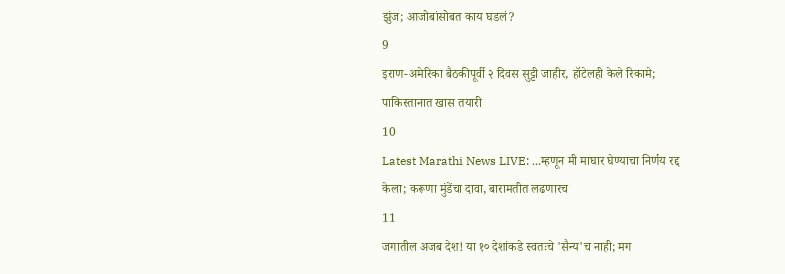झुंज; आजोबांसोबत काय घडलं?
9
इराण-अमेरिका बैठकीपूर्वी २ दिवस सुट्टी जाहीर, हॉटेलही केले रिकामे; पाकिस्तानात खास तयारी
10
Latest Marathi News LIVE: ...म्हणून मी माघार घेण्याचा निर्णय रद्द केला; करूणा मुंडेंचा दावा, बारामतीत लढणारच
11
जगातील अजब देश! या १० देशांकडे स्वतःचे 'सैन्य'च नाही; मग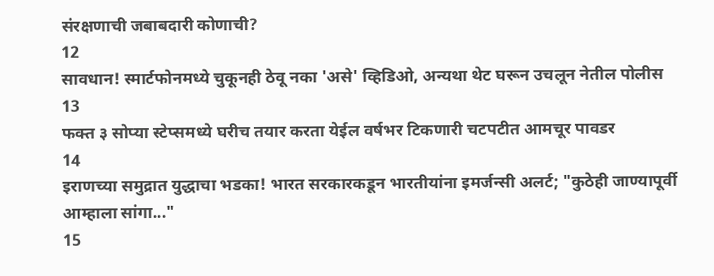संरक्षणाची जबाबदारी कोणाची?
12
सावधान! स्मार्टफोनमध्ये चुकूनही ठेवू नका 'असे' व्हिडिओ, अन्यथा थेट घरून उचलून नेतील पोलीस
13
फक्त ३ सोप्या स्टेप्समध्ये घरीच तयार करता येईल वर्षभर टिकणारी चटपटीत आमचूर पावडर
14
इराणच्या समुद्रात युद्धाचा भडका! भारत सरकारकडून भारतीयांना इमर्जन्सी अलर्ट; "कुठेही जाण्यापूर्वी आम्हाला सांगा..."
15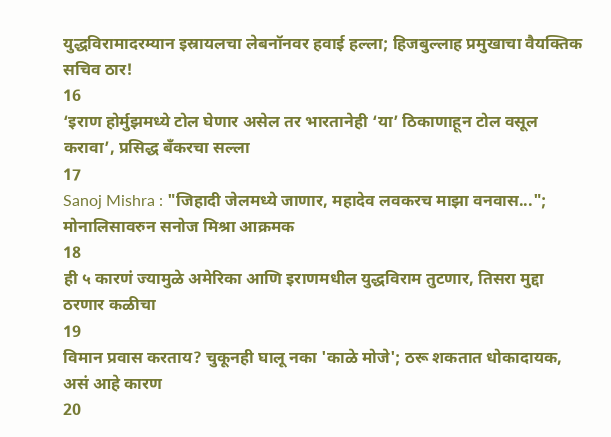युद्धविरामादरम्यान इस्रायलचा लेबनॉनवर हवाई हल्ला; हिजबुल्लाह प्रमुखाचा वैयक्तिक सचिव ठार!
16
‘इराण होर्मुझमध्ये टोल घेणार असेल तर भारतानेही ‘या’ ठिकाणाहून टोल वसूल करावा’, प्रसिद्ध बँकरचा सल्ला
17
Sanoj Mishra : "जिहादी जेलमध्ये जाणार, महादेव लवकरच माझा वनवास..."; मोनालिसावरुन सनोज मिश्रा आक्रमक
18
ही ५ कारणं ज्यामुळे अमेरिका आणि इराणमधील युद्धविराम तुटणार, तिसरा मुद्दा ठरणार कळीचा
19
विमान प्रवास करताय? चुकूनही घालू नका 'काळे मोजे'; ठरू शकतात धोकादायक, असं आहे कारण
20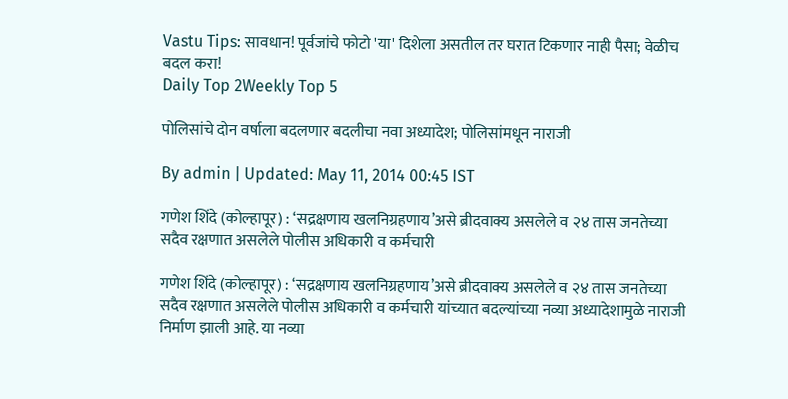Vastu Tips: सावधान! पूर्वजांचे फोटो 'या' दिशेला असतील तर घरात टिकणार नाही पैसा; वेळीच बदल करा!
Daily Top 2Weekly Top 5

पोलिसांचे दोन वर्षाला बदलणार बदलीचा नवा अध्यादेश; पोलिसांमधून नाराजी

By admin | Updated: May 11, 2014 00:45 IST

गणेश शिंदे (कोल्हापूर) : ‘सद्रक्षणाय खलनिग्रहणाय’असे ब्रीदवाक्य असलेले व २४ तास जनतेच्या सदैव रक्षणात असलेले पोलीस अधिकारी व कर्मचारी

गणेश शिंदे (कोल्हापूर) : ‘सद्रक्षणाय खलनिग्रहणाय’असे ब्रीदवाक्य असलेले व २४ तास जनतेच्या सदैव रक्षणात असलेले पोलीस अधिकारी व कर्मचारी यांच्यात बदल्यांच्या नव्या अध्यादेशामुळे नाराजी निर्माण झाली आहे. या नव्या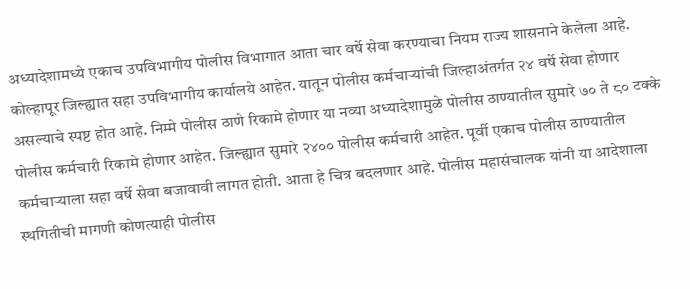अध्यादेशामध्ये एकाच उपविभागीय पोलीस विभागात आता चार वर्षे सेवा करण्याचा नियम राज्य शासनाने केलेला आहे. कोल्हापूर जिल्ह्यात सहा उपविभागीय कार्यालये आहेत. यातून पोलीस कर्मचार्‍यांची जिल्हाअंतर्गत २४ वर्षे सेवा होणार असल्याचे स्पष्ट होत आहे. निम्मे पोलीस ठाणे रिकामे होणार या नव्या अध्यादेशामुळे पोलीस ठाण्यातील सुमारे ७० ते ८० टक्के पोलीस कर्मचारी रिकामे होणार आहेत. जिल्ह्यात सुमारे २४०० पोलीस कर्मचारी आहेत. पूर्वी एकाच पोलीस ठाण्यातील कर्मचार्‍याला सहा वर्षे सेवा बजावावी लागत होती. आता हे चित्र बदलणार आहे. पोलीस महासंचालक यांनी या आदेशाला स्थगितीची मागणी कोणत्याही पोलीस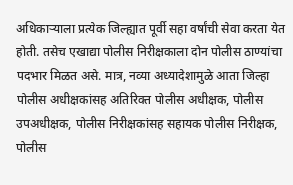अधिकार्‍याला प्रत्येक जिल्ह्यात पूर्वी सहा वर्षांची सेवा करता येत होती. तसेच एखाद्या पोलीस निरीक्षकाला दोन पोलीस ठाण्यांचा पदभार मिळत असे. मात्र, नव्या अध्यादेशामुळे आता जिल्हा पोलीस अधीक्षकांसह अतिरिक्त पोलीस अधीक्षक, पोलीस उपअधीक्षक, पोलीस निरीक्षकांसह सहायक पोलीस निरीक्षक, पोलीस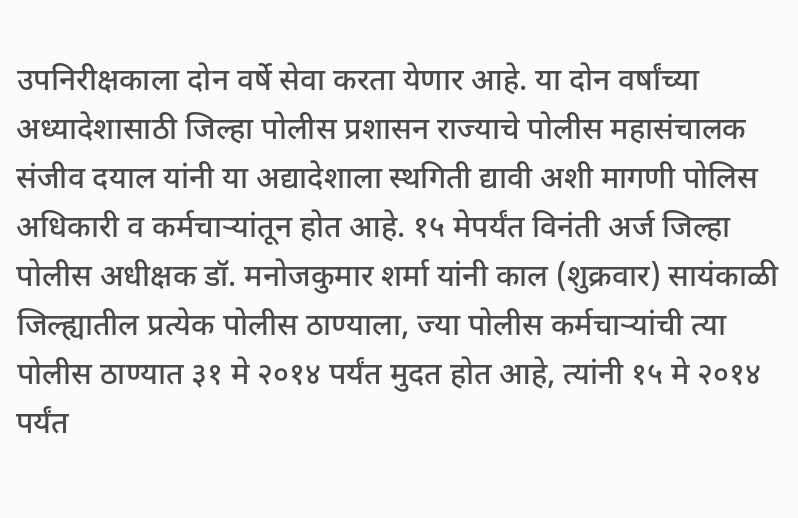उपनिरीक्षकाला दोन वर्षे सेवा करता येणार आहे. या दोन वर्षांच्या अध्यादेशासाठी जिल्हा पोलीस प्रशासन राज्याचे पोलीस महासंचालक संजीव दयाल यांनी या अद्यादेशाला स्थगिती द्यावी अशी मागणी पोलिस अधिकारी व कर्मचार्‍यांतून होत आहे. १५ मेपर्यंत विनंती अर्ज जिल्हा पोलीस अधीक्षक डॉ. मनोजकुमार शर्मा यांनी काल (शुक्रवार) सायंकाळी जिल्ह्यातील प्रत्येक पोलीस ठाण्याला, ज्या पोलीस कर्मचार्‍यांची त्या पोलीस ठाण्यात ३१ मे २०१४ पर्यंत मुदत होत आहे, त्यांनी १५ मे २०१४ पर्यंत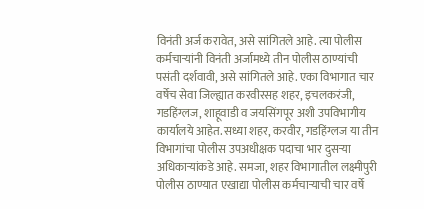विनंती अर्ज करावेत, असे सांगितले आहे. त्या पोलीस कर्मचार्‍यांनी विनंती अर्जामध्ये तीन पोलीस ठाण्यांची पसंती दर्शवावी, असे सांगितले आहे. एका विभागात चार वर्षेच सेवा जिल्ह्यात करवीरसह शहर, इचलकरंजी, गडहिंग्लज, शाहूवाडी व जयसिंगपूर अशी उपविभागीय कार्यालये आहेत. सध्या शहर, करवीर, गडहिंग्लज या तीन विभागांचा पोलीस उपअधीक्षक पदाचा भार दुसर्‍या अधिकार्‍यांकडे आहे. समजा, शहर विभागातील लक्ष्मीपुरी पोलीस ठाण्यात एखाद्या पोलीस कर्मचार्‍याची चार वर्षे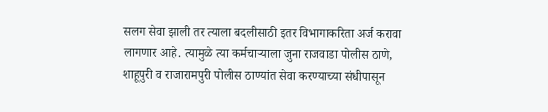सलग सेवा झाली तर त्याला बदलीसाठी इतर विभागाकरिता अर्ज करावा लागणार आहे. त्यामुळे त्या कर्मचार्‍याला जुना राजवाडा पोलीस ठाणे, शाहूपुरी व राजारामपुरी पोलीस ठाण्यांत सेवा करण्याच्या संधीपासून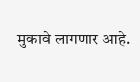मुकावे लागणार आहे.